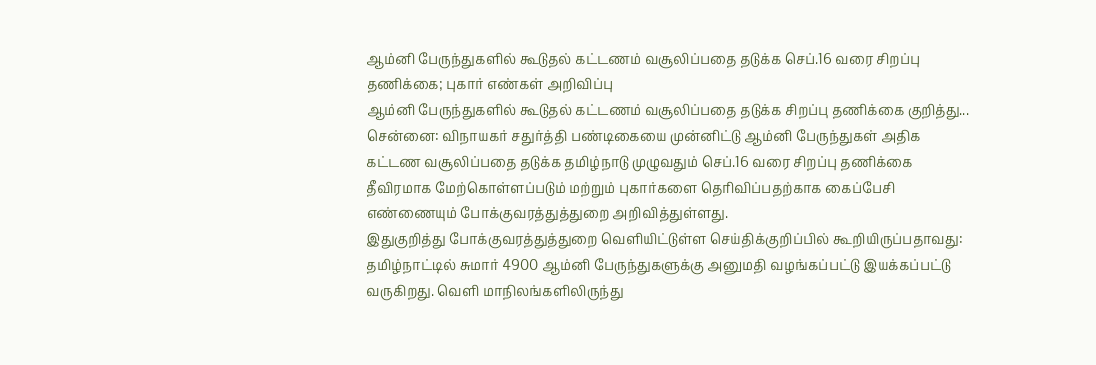ஆம்னி பேருந்துகளில் கூடுதல் கட்டணம் வசூலிப்பதை தடுக்க செப்.16 வரை சிறப்பு தணிக்கை; புகார் எண்கள் அறிவிப்பு
ஆம்னி பேருந்துகளில் கூடுதல் கட்டணம் வசூலிப்பதை தடுக்க சிறப்பு தணிக்கை குறித்து...
சென்னை: விநாயகர் சதுர்த்தி பண்டிகையை முன்னிட்டு ஆம்னி பேருந்துகள் அதிக கட்டண வசூலிப்பதை தடுக்க தமிழ்நாடு முழுவதும் செப்.16 வரை சிறப்பு தணிக்கை தீவிரமாக மேற்கொள்ளப்படும் மற்றும் புகார்களை தெரிவிப்பதற்காக கைப்பேசி எண்ணையும் போக்குவரத்துத்துறை அறிவித்துள்ளது.
இதுகுறித்து போக்குவரத்துத்துறை வெளியிட்டுள்ள செய்திக்குறிப்பில் கூறியிருப்பதாவது:
தமிழ்நாட்டில் சுமார் 4900 ஆம்னி பேருந்துகளுக்கு அனுமதி வழங்கப்பட்டு இயக்கப்பட்டு வருகிறது. வெளி மாநிலங்களிலிருந்து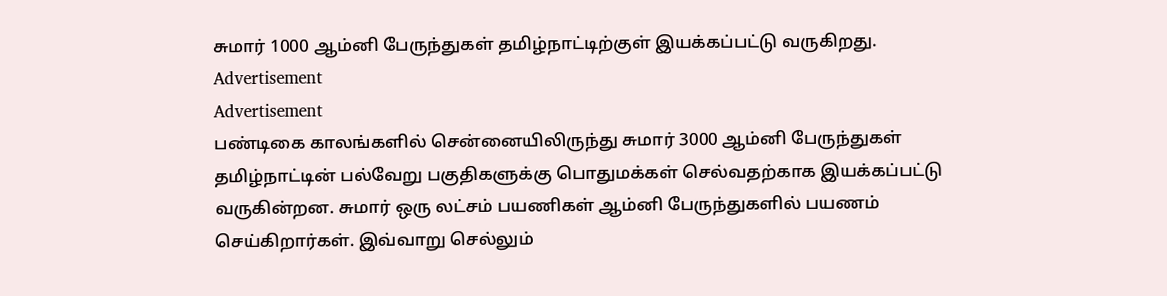சுமார் 1000 ஆம்னி பேருந்துகள் தமிழ்நாட்டிற்குள் இயக்கப்பட்டு வருகிறது.
Advertisement
Advertisement
பண்டிகை காலங்களில் சென்னையிலிருந்து சுமார் 3000 ஆம்னி பேருந்துகள் தமிழ்நாட்டின் பல்வேறு பகுதிகளுக்கு பொதுமக்கள் செல்வதற்காக இயக்கப்பட்டு வருகின்றன. சுமார் ஒரு லட்சம் பயணிகள் ஆம்னி பேருந்துகளில் பயணம் செய்கிறார்கள். இவ்வாறு செல்லும்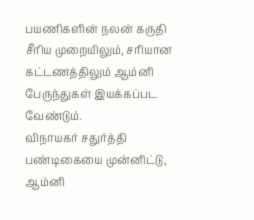பயணிகளின் நலன் கருதி சீரிய முறையிலும், சரியான கட்டணத்திலும் ஆம்னி பேருந்துகள் இயக்கப்பட வேண்டும்.
விநாயகர் சதுர்த்தி பண்டிகையை முன்னிட்டு, ஆம்னி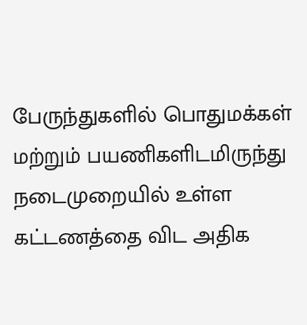பேருந்துகளில் பொதுமக்கள் மற்றும் பயணிகளிடமிருந்து நடைமுறையில் உள்ள கட்டணத்தை விட அதிக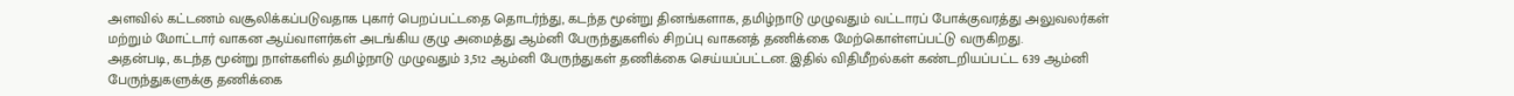அளவில் கட்டணம் வசூலிக்கப்படுவதாக புகார் பெறப்பட்டதை தொடர்ந்து, கடந்த மூன்று தினங்களாக, தமிழ்நாடு முழுவதும் வட்டாரப் போக்குவரத்து அலுவலர்கள் மற்றும் மோட்டார் வாகன ஆய்வாளர்கள் அடங்கிய குழு அமைத்து ஆம்னி பேருந்துகளில் சிறப்பு வாகனத் தணிக்கை மேற்கொள்ளப்பட்டு வருகிறது.
அதன்படி, கடந்த மூன்று நாள்களில் தமிழ்நாடு முழுவதும் 3,512 ஆம்னி பேருந்துகள் தணிக்கை செய்யப்பட்டன. இதில் விதிமீறல்கள் கண்டறியப்பட்ட 639 ஆம்னி பேருந்துகளுக்கு தணிக்கை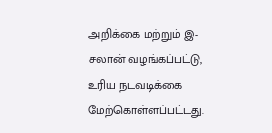அறிக்கை மற்றும் இ-சலான் வழங்கப்பட்டு, உரிய நடவடிக்கை மேற்கொள்ளப்பட்டது.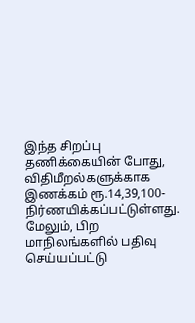இந்த சிறப்பு தணிக்கையின் போது, விதிமீறல்களுக்காக இணக்கம் ரூ.14,39,100- நிர்ணயிக்கப்பட்டுள்ளது. மேலும், பிற மாநிலங்களில் பதிவு செய்யப்பட்டு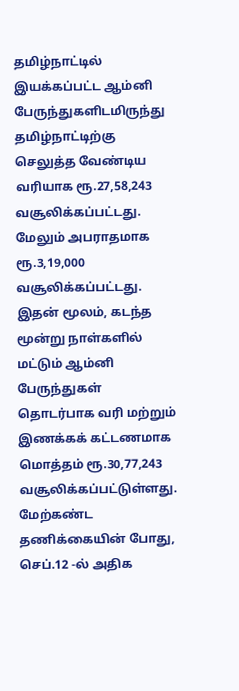தமிழ்நாட்டில் இயக்கப்பட்ட ஆம்னி பேருந்துகளிடமிருந்து தமிழ்நாட்டிற்கு செலுத்த வேண்டிய வரியாக ரூ.27,58,243 வசூலிக்கப்பட்டது. மேலும் அபராதமாக ரூ.3,19,000 வசூலிக்கப்பட்டது. இதன் மூலம், கடந்த மூன்று நாள்களில் மட்டும் ஆம்னி பேருந்துகள் தொடர்பாக வரி மற்றும் இணக்கக் கட்டணமாக மொத்தம் ரூ.30,77,243 வசூலிக்கப்பட்டுள்ளது.
மேற்கண்ட தணிக்கையின் போது, செப்.12 -ல் அதிக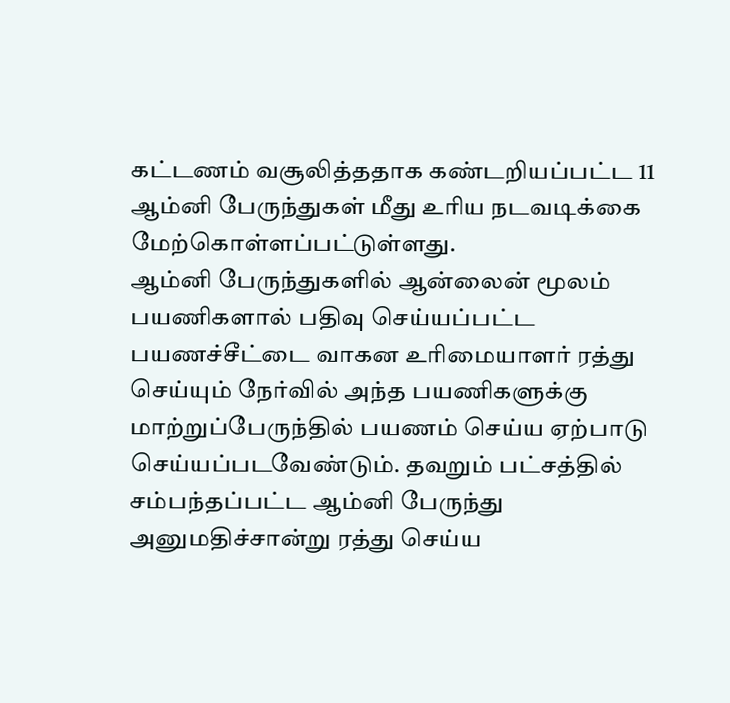கட்டணம் வசூலித்ததாக கண்டறியப்பட்ட 11 ஆம்னி பேருந்துகள் மீது உரிய நடவடிக்கை மேற்கொள்ளப்பட்டுள்ளது.
ஆம்னி பேருந்துகளில் ஆன்லைன் மூலம் பயணிகளால் பதிவு செய்யப்பட்ட பயணச்சீட்டை வாகன உரிமையாளர் ரத்து செய்யும் நேர்வில் அந்த பயணிகளுக்கு மாற்றுப்பேருந்தில் பயணம் செய்ய ஏற்பாடு செய்யப்படவேண்டும். தவறும் பட்சத்தில் சம்பந்தப்பட்ட ஆம்னி பேருந்து அனுமதிச்சான்று ரத்து செய்ய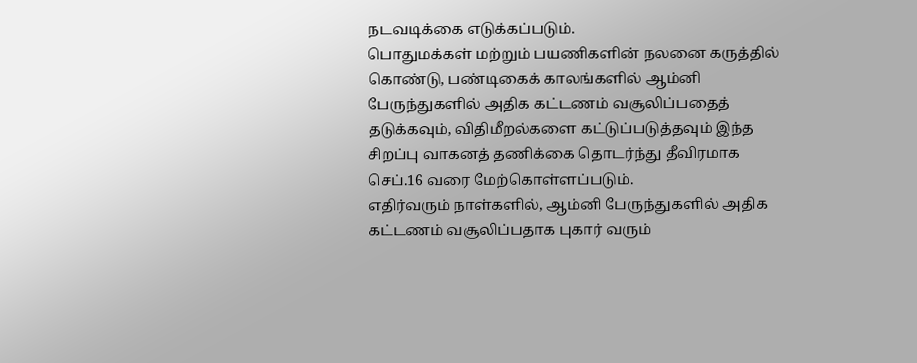நடவடிக்கை எடுக்கப்படும்.
பொதுமக்கள் மற்றும் பயணிகளின் நலனை கருத்தில் கொண்டு, பண்டிகைக் காலங்களில் ஆம்னி பேருந்துகளில் அதிக கட்டணம் வசூலிப்பதைத் தடுக்கவும், விதிமீறல்களை கட்டுப்படுத்தவும் இந்த சிறப்பு வாகனத் தணிக்கை தொடர்ந்து தீவிரமாக செப்.16 வரை மேற்கொள்ளப்படும்.
எதிர்வரும் நாள்களில், ஆம்னி பேருந்துகளில் அதிக கட்டணம் வசூலிப்பதாக புகார் வரும்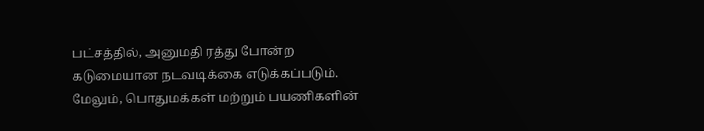பட்சத்தில், அனுமதி ரத்து போன்ற கடுமையான நடவடிக்கை எடுக்கப்படும்.
மேலும், பொதுமக்கள் மற்றும் பயணிகளின்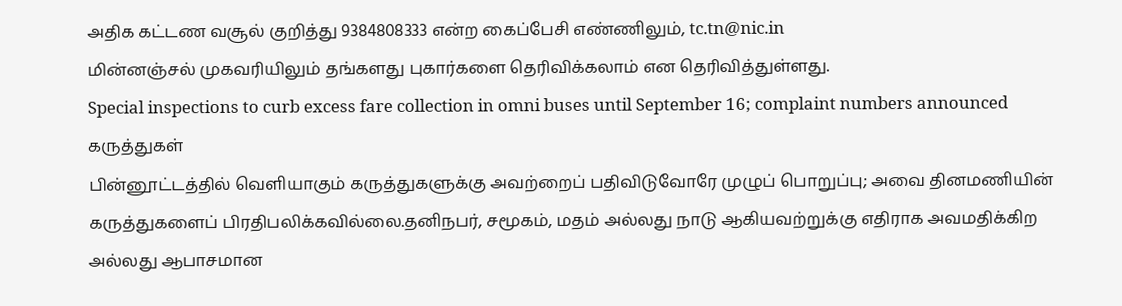அதிக கட்டண வசூல் குறித்து 9384808333 என்ற கைப்பேசி எண்ணிலும், tc.tn@nic.in
மின்னஞ்சல் முகவரியிலும் தங்களது புகார்களை தெரிவிக்கலாம் என தெரிவித்துள்ளது.
Special inspections to curb excess fare collection in omni buses until September 16; complaint numbers announced
கருத்துகள்
பின்னூட்டத்தில் வெளியாகும் கருத்துகளுக்கு அவற்றைப் பதிவிடுவோரே முழுப் பொறுப்பு; அவை தினமணியின் கருத்துகளைப் பிரதிபலிக்கவில்லை.தனிநபர், சமூகம், மதம் அல்லது நாடு ஆகியவற்றுக்கு எதிராக அவமதிக்கிற அல்லது ஆபாசமான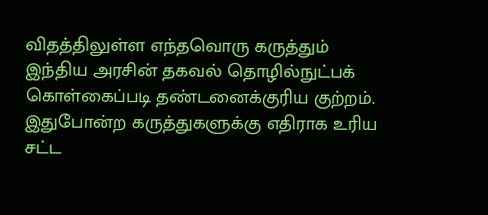விதத்திலுள்ள எந்தவொரு கருத்தும் இந்திய அரசின் தகவல் தொழில்நுட்பக் கொள்கைப்படி தண்டனைக்குரிய குற்றம். இதுபோன்ற கருத்துகளுக்கு எதிராக உரிய சட்ட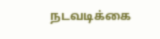நடவடிக்கை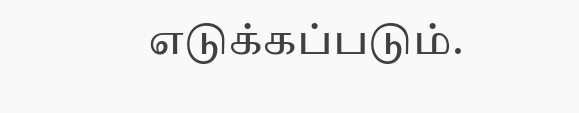எடுக்கப்படும்.